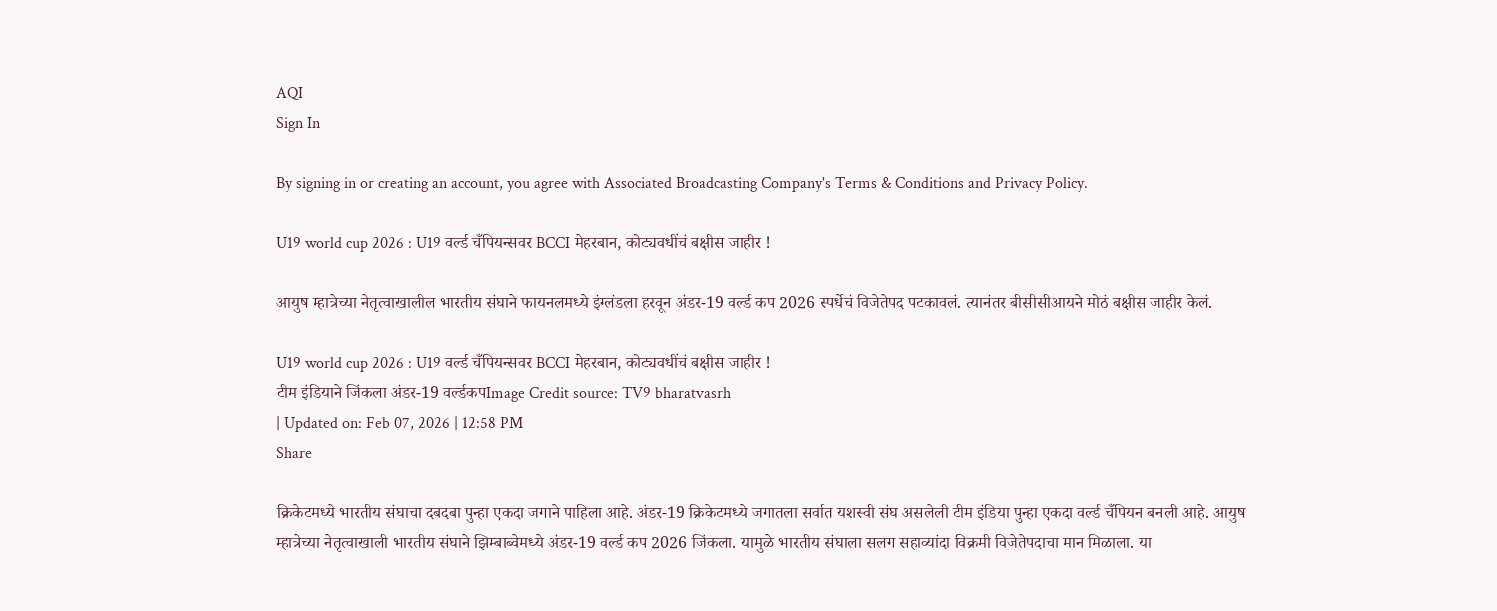AQI
Sign In

By signing in or creating an account, you agree with Associated Broadcasting Company's Terms & Conditions and Privacy Policy.

U19 world cup 2026 : U19 वर्ल्ड चँपियन्सवर BCCI मेहरबान, कोट्यवधींचं बक्षीस जाहीर !

आयुष म्हात्रेच्या नेतृत्वाखालील भारतीय संघाने फायनलमध्ये इंग्लंडला हरवून अंडर-19 वर्ल्ड कप 2026 स्पर्धेचं विजेतेपद पटकावलं. त्यानंतर बीसीसीआयने मोठं बक्षीस जाहीर केलं.

U19 world cup 2026 : U19 वर्ल्ड चँपियन्सवर BCCI मेहरबान, कोट्यवधींचं बक्षीस जाहीर !
टीम इंडियाने जिंकला अंडर-19 वर्ल्डकपImage Credit source: TV9 bharatvasrh
| Updated on: Feb 07, 2026 | 12:58 PM
Share

क्रिकेटमध्ये भारतीय संघाचा दबदबा पुन्हा एकदा जगाने पाहिला आहे. अंडर-19 क्रिकेटमध्ये जगातला सर्वात यशस्वी संघ असलेली टीम इंडिया पुन्हा एकदा वर्ल्ड चँपियन बनली आहे. आयुष म्हात्रेच्या नेतृत्वाखाली भारतीय संघाने झिम्बाब्वेमध्ये अंडर-19 वर्ल्ड कप 2026 जिंकला. यामुळे भारतीय संघाला सलग सहाव्यांदा विक्रमी विजेतेपदाचा मान मिळाला. या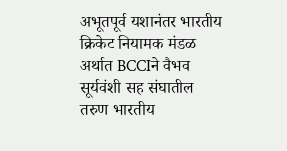अभूतपूर्व यशानंतर भारतीय क्रिकेट नियामक मंडळ अर्थात BCCIने वैभव सूर्यवंशी सह संघातील तरुण भारतीय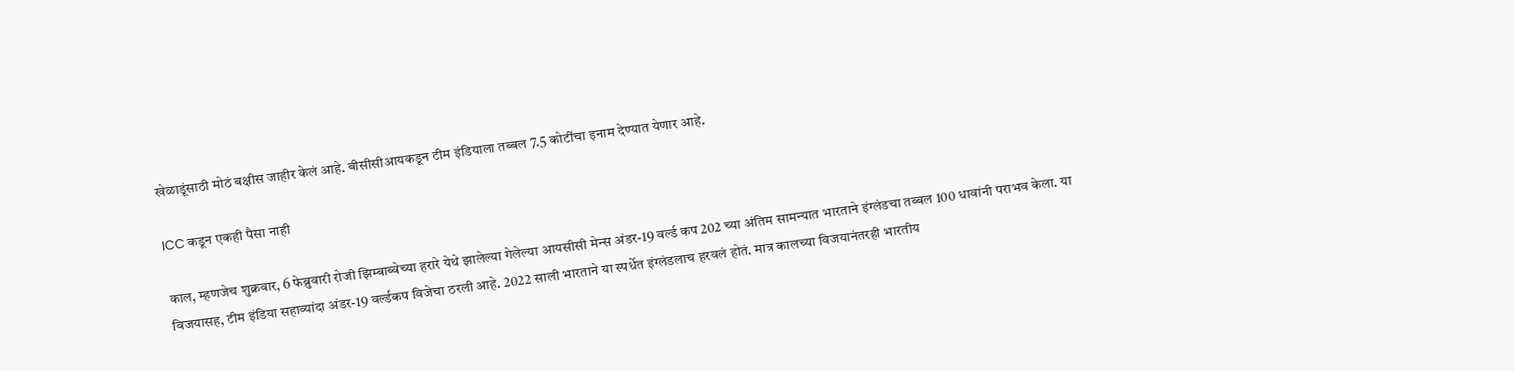खेळाडूंसाठी मोठं बक्षीस जाहीर केलं आहे. बीसीसीआयकडून टीम इंडियाला तब्बल 7.5 कोटींचा इनाम देण्यात येणार आहे.

ICC कडून एकही पैसा नाही

काल, म्हणजेच शुक्रवार, 6 फेब्रुवारी रोजी झिम्बाब्वेच्या हरारे येथे झालेल्या गेलेल्या आयसीसी मेन्स अंडर-19 वर्ल्ड कप 202 च्या अंतिम सामन्यात भारताने इंग्लंडचा तब्बल 100 धावांनी पराभव केला. या विजयासह, टीम इंडिया सहाव्यांदा अंडर-19 वर्ल्डकप विजेचा ठरली आहे. 2022 साली भारताने या स्पर्धेत इंग्लंडलाच हरवलं होतं. मात्र कालच्या विजयानंतरही भारतीय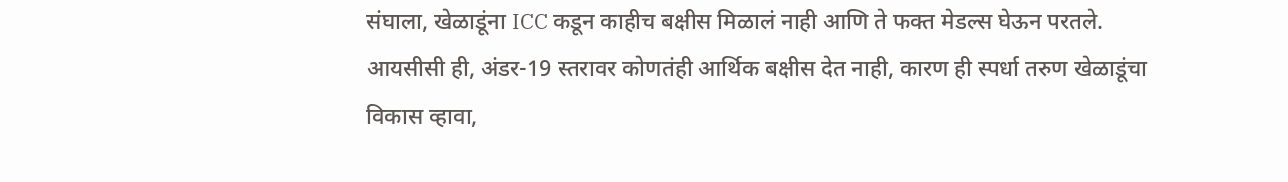संघाला, खेळाडूंना ICC कडून काहीच बक्षीस मिळालं नाही आणि ते फक्त मेडल्स घेऊन परतले. आयसीसी ही, अंडर-19 स्तरावर कोणतंही आर्थिक बक्षीस देत नाही, कारण ही स्पर्धा तरुण खेळाडूंचा विकास व्हावा,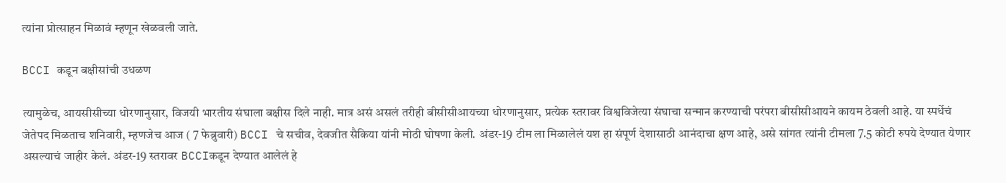त्यांना प्रोत्साहन मिळावं म्हणून खेळवली जाते.

BCCI कडून बक्षीसांची उधळण

त्यामुळेच, आयसीसीच्या धोरणानुसार, विजयी भारतीय संघाला बक्षीस दिले नाही. मात्र असं असलं तरीही बीसीसीआयच्या धोरणानुसार, प्रत्येक स्तरावर विश्वविजेत्या संघाचा सन्मान करण्याची परंपरा बीसीसीआयने कायम ठेवली आहे. या स्पर्धेचं जेतेपद मिळताच शनिवारी, म्हणजेच आज ( 7 फेब्रुवारी) BCCI चे सचीव, देवजीत सैकिया यांनी मोठी घोषणा केली. अंडर-19 टीम ला मिळालेलं यश हा संपूर्ण देशासाठी आनंदाचा क्षण आहे, असे सांगत त्यांनी टीमला 7.5 कोटी रुपये देण्यात येणार असल्याचं जाहीर केलं. अंडर-19 स्तरावर BCCIकडून देण्यात आलेलं हे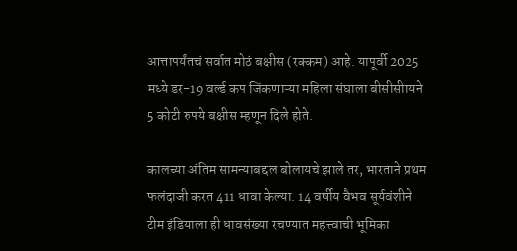आत्तापर्यंतचं सर्वात मोठं बक्षीस (रक्कम) आहे. यापूर्वी 2025 मध्ये डर-19 वर्ल्ड कप जिंकणाऱ्या महिला संघाला बीसीसीायने 5 कोटी रुपये बक्षीस म्हणून दिले होते.

कालच्या अंतिम सामन्याबद्दल बोलायचे झाले तर, भारताने प्रथम फलंदाजी करत 411 धावा केल्या. 14 वर्षीय वैभव सूर्यवंशीने टीम इंडियाला ही धावसंख्या रचण्यात महत्त्वाची भूमिका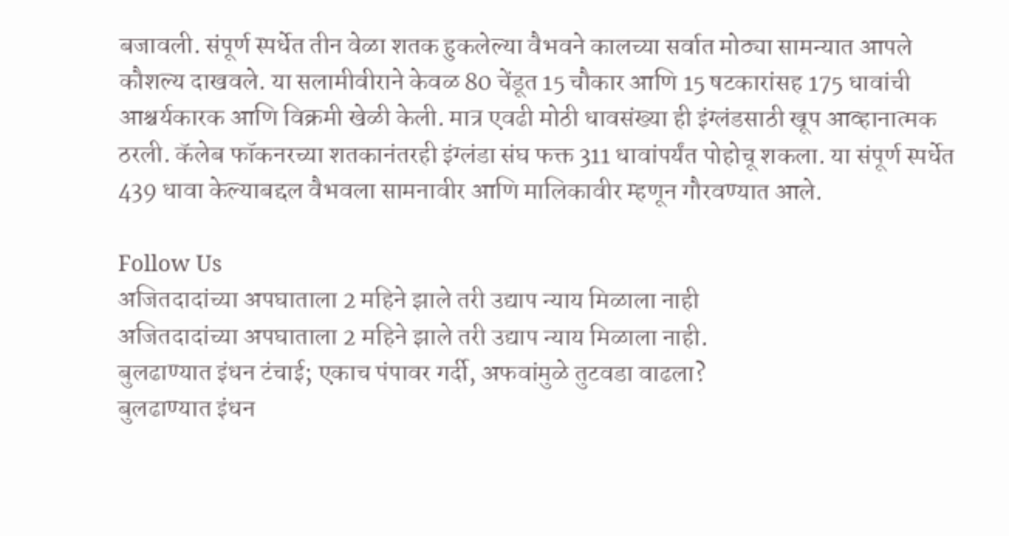बजावली. संपूर्ण स्पर्धेत तीन वेळा शतक हुकलेल्या वैभवने कालच्या सर्वात मोठ्या सामन्यात आपले कौशल्य दाखवले. या सलामीवीराने केवळ 80 चेंडूत 15 चौकार आणि 15 षटकारांसह 175 धावांची आश्चर्यकारक आणि विक्रमी खेळी केली. मात्र एवढी मोठी धावसंख्या ही इंग्लंडसाठी खूप आव्हानात्मक ठरली. कॅलेब फॉकनरच्या शतकानंतरही इंग्लंडा संघ फक्त 311 धावांपर्यंत पोहोचू शकला. या संपूर्ण स्पर्धेत 439 धावा केल्याबद्दल वैभवला सामनावीर आणि मालिकावीर म्हणून गौरवण्यात आले.

Follow Us
अजितदादांच्या अपघाताला 2 महिने झाले तरी उद्याप न्याय मिळाला नाही
अजितदादांच्या अपघाताला 2 महिने झाले तरी उद्याप न्याय मिळाला नाही.
बुलढाण्यात इंधन टंचाई; एकाच पंपावर गर्दी, अफवांमुळे तुटवडा वाढला?
बुलढाण्यात इंधन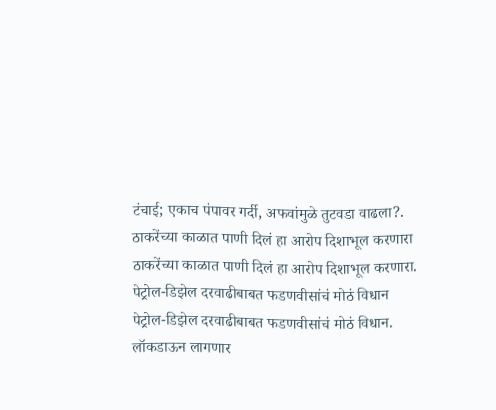टंचाई; एकाच पंपावर गर्दी, अफवांमुळे तुटवडा वाढला?.
ठाकरेंच्या काळात पाणी दिलं हा आरोप दिशाभूल करणारा
ठाकरेंच्या काळात पाणी दिलं हा आरोप दिशाभूल करणारा.
पेट्रोल-डिझेल दरवाढीबाबत फडणवीसांचं मोठं विधान
पेट्रोल-डिझेल दरवाढीबाबत फडणवीसांचं मोठं विधान.
लॉकडाऊन लागणार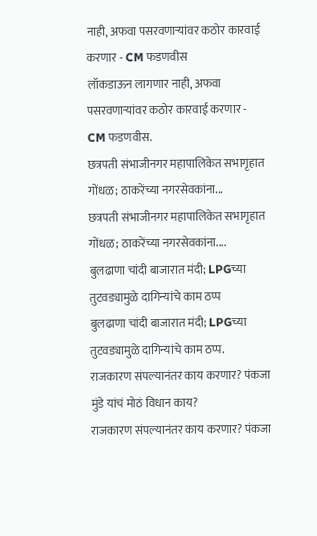नाही, अफवा पसरवणाऱ्यांवर कठोर कारवाई करणार - CM फडणवीस
लॉकडाऊन लागणार नाही, अफवा पसरवणाऱ्यांवर कठोर कारवाई करणार - CM फडणवीस.
छत्रपती संभाजीनगर महापालिकेत सभागृहात गोंधळ; ठाकरेंच्या नगरसेवकांना...
छत्रपती संभाजीनगर महापालिकेत सभागृहात गोंधळ; ठाकरेंच्या नगरसेवकांना....
बुलढाणा चांदी बाजारात मंदी; LPGच्या तुटवड्यामुळे दागिन्यांचे काम ठप्प
बुलढाणा चांदी बाजारात मंदी; LPGच्या तुटवड्यामुळे दागिन्यांचे काम ठप्प.
राजकारण संपल्यानंतर काय करणार? पंकजा मुंडे यांचं मोठं विधान काय?
राजकारण संपल्यानंतर काय करणार? पंकजा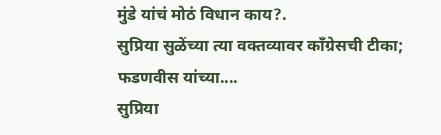मुंडे यांचं मोठं विधान काय?.
सुप्रिया सुळेंच्या त्या वक्तव्यावर काँग्रेसची टीका; फडणवीस यांच्या....
सुप्रिया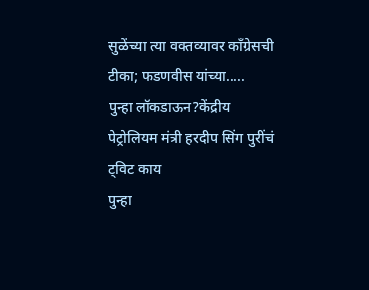सुळेंच्या त्या वक्तव्यावर काँग्रेसची टीका; फडणवीस यांच्या.....
पुन्हा लॉकडाऊन?केंद्रीय पेट्रोलियम मंत्री हरदीप सिंग पुरींचं ट्विट काय
पुन्हा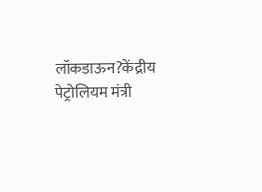लॉकडाऊन?केंद्रीय पेट्रोलियम मंत्री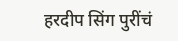हरदीप सिंग पुरींचं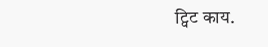ट्विट काय.